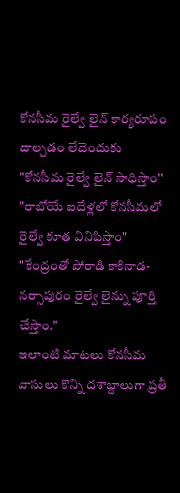కోనసీమ రైల్వే లైన్ కార్యరూపం దాల్చడం లేదెందుకు
"కోనసీమ రైల్వే లైన్ సాధిస్తాం''
"రాబోయే ఐదేళ్లలో కోనసీమలో రైల్వే కూత వినిపిస్తాం"
"కేంద్రంతో పోరాడి కాకినాడ-నర్సాపురం రైల్వే లైన్ను పూర్తి చేస్తాం."
ఇలాంటి మాటలు కోనసీమ వాసులు కొన్ని దశాబ్దాలుగా ప్రతీ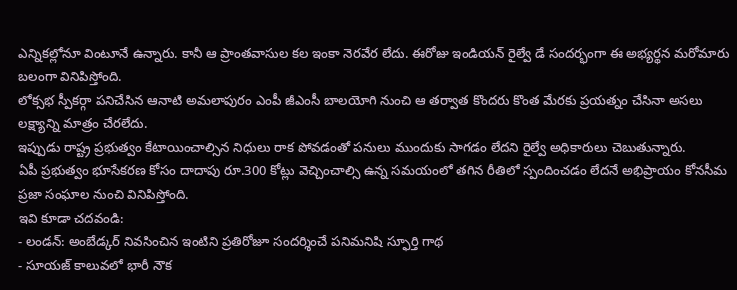ఎన్నికల్లోనూ వింటూనే ఉన్నారు. కానీ ఆ ప్రాంతవాసుల కల ఇంకా నెరవేర లేదు. ఈరోజు ఇండియన్ రైల్వే డే సందర్భంగా ఈ అభ్యర్థన మరోమారు బలంగా వినిపిస్తోంది.
లోక్సభ స్పీకర్గా పనిచేసిన ఆనాటి అమలాపురం ఎంపీ జీఎంసీ బాలయోగి నుంచి ఆ తర్వాత కొందరు కొంత మేరకు ప్రయత్నం చేసినా అసలు లక్ష్యాన్ని మాత్రం చేరలేదు.
ఇప్పుడు రాష్ట్ర ప్రభుత్వం కేటాయించాల్సిన నిధులు రాక పోవడంతో పనులు ముందుకు సాగడం లేదని రైల్వే అధికారులు చెబుతున్నారు.
ఏపీ ప్రభుత్వం భూసేకరణ కోసం దాదాపు రూ.300 కోట్లు వెచ్చించాల్సి ఉన్న సమయంలో తగిన రీతిలో స్పందించడం లేదనే అభిప్రాయం కోనసీమ ప్రజా సంఘాల నుంచి వినిపిస్తోంది.
ఇవి కూడా చదవండి:
- లండన్: అంబేడ్కర్ నివసించిన ఇంటిని ప్రతిరోజూ సందర్శించే పనిమనిషి స్ఫూర్తి గాథ
- సూయజ్ కాలువలో భారీ నౌక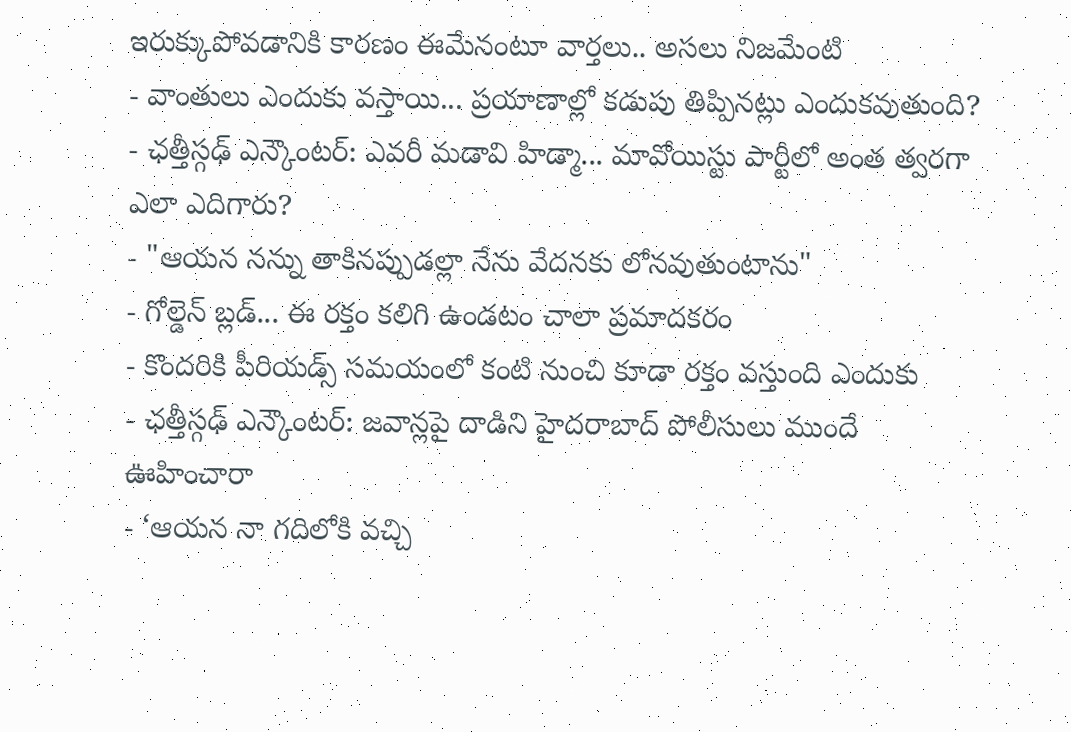ఇరుక్కుపోవడానికి కారణం ఈమేనంటూ వార్తలు.. అసలు నిజమేంటి
- వాంతులు ఎందుకు వస్తాయి... ప్రయాణాల్లో కడుపు తిప్పినట్లు ఎందుకవుతుంది?
- ఛత్తీస్గఢ్ ఎన్కౌంటర్: ఎవరీ మడావి హిడ్మా... మావోయిస్టు పార్టీలో అంత త్వరగా ఎలా ఎదిగారు?
- "ఆయన నన్ను తాకినప్పుడల్లా నేను వేదనకు లోనవుతుంటాను"
- గోల్డెన్ బ్లడ్... ఈ రక్తం కలిగి ఉండటం చాలా ప్రమాదకరం
- కొందరికి పీరియడ్స్ సమయంలో కంటి నుంచి కూడా రక్తం వస్తుంది ఎందుకు
- ఛత్తీస్గఢ్ ఎన్కౌంటర్: జవాన్లపై దాడిని హైదరాబాద్ పోలీసులు ముందే ఊహించారా
- ‘ఆయన నా గదిలోకి వచ్చి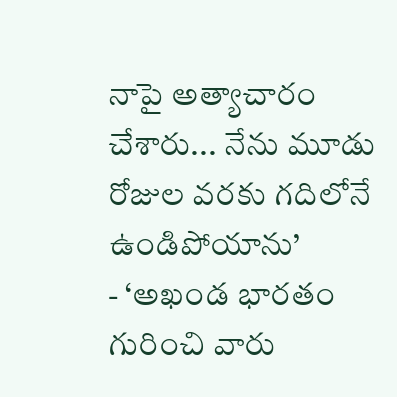నాపై అత్యాచారం చేశారు... నేను మూడు రోజుల వరకు గదిలోనే ఉండిపోయాను’
- ‘అఖండ భారతం గురించి వారు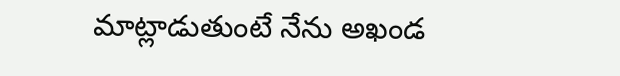మాట్లాడుతుంటే నేను అఖండ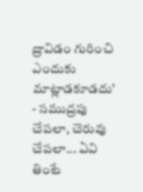ద్రావిడం గురించి ఎందుకు మాట్లాడకూడదు’
- సముద్రపు చేపలా, చెరువు చేపలా... ఏవి తింటే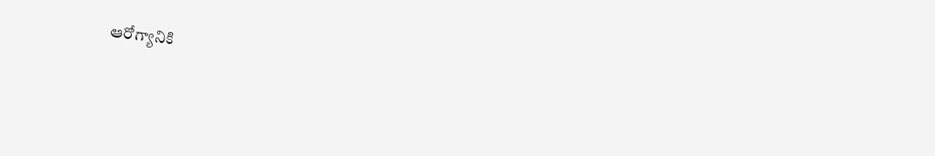ఆరోగ్యానికి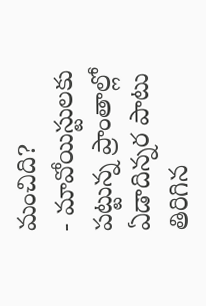మంచిది?
- మావోయిస్టులకు పట్టున్న ప్రాంతాల్లో ఏడాదిన్నర పాటు తిరిగిన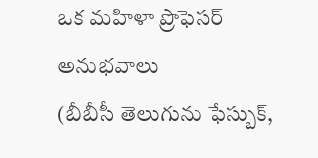ఒక మహిళా ప్రొఫెసర్ అనుభవాలు
(బీబీసీ తెలుగును ఫేస్బుక్,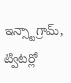ఇన్స్టాగ్రామ్, ట్విటర్లో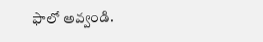ఫాలో అవ్వండి.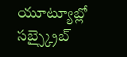యూట్యూబ్లో సబ్స్క్రైబ్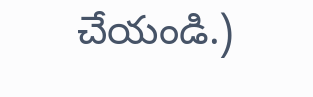చేయండి.)